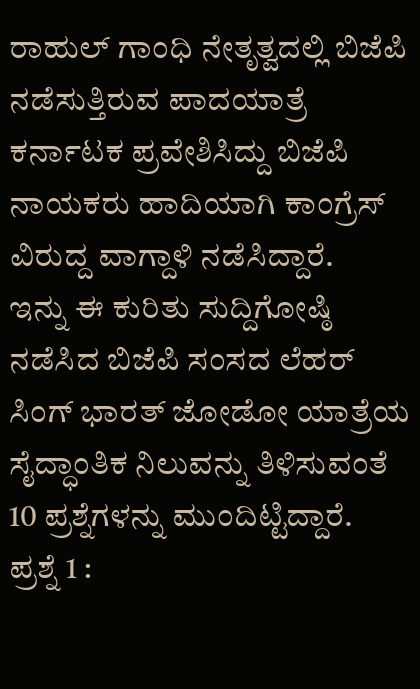ರಾಹುಲ್ ಗಾಂಧಿ ನೇತೃತ್ವದಲ್ಲಿ ಬಿಜೆಪಿ ನಡೆಸುತ್ತಿರುವ ಪಾದಯಾತ್ರೆ ಕರ್ನಾಟಕ ಪ್ರವೇಶಿಸಿದ್ದು ಬಿಜೆಪಿ ನಾಯಕರು ಹಾದಿಯಾಗಿ ಕಾಂಗ್ರೆಸ್ ವಿರುದ್ದ ವಾಗ್ದಾಳಿ ನಡೆಸಿದ್ದಾರೆ.
ಇನ್ನು ಈ ಕುರಿತು ಸುದ್ದಿಗೋಷ್ಠಿ ನಡೆಸಿದ ಬಿಜೆಪಿ ಸಂಸದ ಲೆಹರ್ ಸಿಂಗ್ ಭಾರತ್ ಜೋಡೋ ಯಾತ್ರೆಯ ಸೈದ್ಧಾಂತಿಕ ನಿಲುವನ್ನು ತಿಳಿಸುವಂತೆ 10 ಪ್ರಶ್ನೆಗಳನ್ನು ಮುಂದಿಟ್ಟಿದ್ದಾರೆ.
ಪ್ರಶ್ನೆ 1 :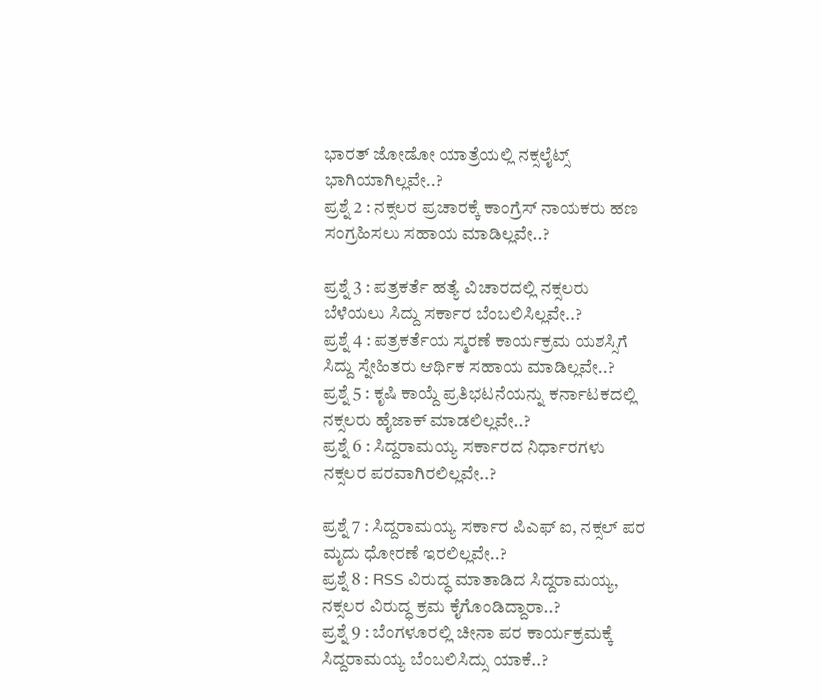ಭಾರತ್ ಜೋಡೋ ಯಾತ್ರೆಯಲ್ಲಿ ನಕ್ಸಲೈಟ್ಸ್ ಭಾಗಿಯಾಗಿಲ್ಲವೇ..?
ಪ್ರಶ್ನೆ 2 : ನಕ್ಸಲರ ಪ್ರಚಾರಕ್ಕೆ ಕಾಂಗ್ರೆಸ್ ನಾಯಕರು ಹಣ ಸಂಗ್ರಹಿಸಲು ಸಹಾಯ ಮಾಡಿಲ್ಲವೇ..?

ಪ್ರಶ್ನೆ 3 : ಪತ್ರಕರ್ತೆ ಹತ್ಯೆ ವಿಚಾರದಲ್ಲಿ ನಕ್ಸಲರು ಬೆಳೆಯಲು ಸಿದ್ದು ಸರ್ಕಾರ ಬೆಂಬಲಿಸಿಲ್ಲವೇ..?
ಪ್ರಶ್ನೆ 4 : ಪತ್ರಕರ್ತೆಯ ಸ್ಮರಣೆ ಕಾರ್ಯಕ್ರಮ ಯಶಸ್ಸಿಗೆ ಸಿದ್ದು ಸ್ನೇಹಿತರು ಆರ್ಥಿಕ ಸಹಾಯ ಮಾಡಿಲ್ಲವೇ..?
ಪ್ರಶ್ನೆ 5 : ಕೃಷಿ ಕಾಯ್ದೆ ಪ್ರತಿಭಟನೆಯನ್ನು ಕರ್ನಾಟಕದಲ್ಲಿ ನಕ್ಸಲರು ಹೈಜಾಕ್ ಮಾಡಲಿಲ್ಲವೇ..?
ಪ್ರಶ್ನೆ 6 : ಸಿದ್ದರಾಮಯ್ಯ ಸರ್ಕಾರದ ನಿರ್ಧಾರಗಳು ನಕ್ಸಲರ ಪರವಾಗಿರಲಿಲ್ಲವೇ..?

ಪ್ರಶ್ನೆ 7 : ಸಿದ್ದರಾಮಯ್ಯ ಸರ್ಕಾರ ಪಿಎಫ್ ಐ, ನಕ್ಸಲ್ ಪರ ಮೃದು ಧೋರಣೆ ಇರಲಿಲ್ಲವೇ..?
ಪ್ರಶ್ನೆ 8 : RSS ವಿರುದ್ಧ ಮಾತಾಡಿದ ಸಿದ್ದರಾಮಯ್ಯ, ನಕ್ಸಲರ ವಿರುದ್ಧ ಕ್ರಮ ಕೈಗೊಂಡಿದ್ದಾರಾ..?
ಪ್ರಶ್ನೆ 9 : ಬೆಂಗಳೂರಲ್ಲಿ ಚೀನಾ ಪರ ಕಾರ್ಯಕ್ರಮಕ್ಕೆ ಸಿದ್ದರಾಮಯ್ಯ ಬೆಂಬಲಿಸಿದ್ಸು ಯಾಕೆ..?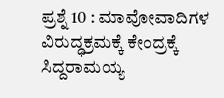ಪ್ರಶ್ನೆ 10 : ಮಾವೋವಾದಿಗಳ ವಿರುದ್ಧಕ್ರಮಕ್ಕೆ ಕೇಂದ್ರಕ್ಕೆ ಸಿದ್ದರಾಮಯ್ಯ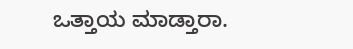ಒತ್ತಾಯ ಮಾಡ್ತಾರಾ.